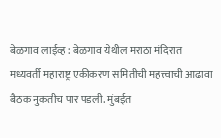बेळगाव लाईव्ह : बेळगाव येथील मराठा मंदिरात मध्यवर्ती महाराष्ट्र एकीकरण समितीची महत्त्वाची आढावा बैठक नुकतीच पार पडली. मुंबईत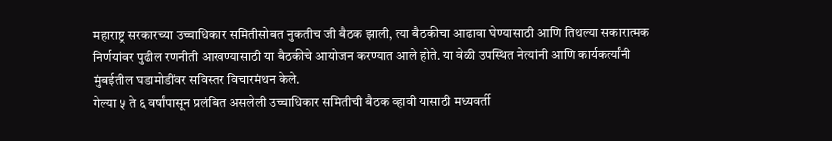महाराष्ट्र सरकारच्या उच्चाधिकार समितीसोबत नुकतीच जी बैठक झाली, त्या बैठकीचा आढावा घेण्यासाठी आणि तिथल्या सकारात्मक निर्णयांवर पुढील रणनीती आखण्यासाठी या बैठकीचे आयोजन करण्यात आले होते. या वेळी उपस्थित नेत्यांनी आणि कार्यकर्त्यांनी मुंबईतील घडामोडींवर सविस्तर विचारमंथन केले.
गेल्या ५ ते ६ वर्षांपासून प्रलंबित असलेली उच्चाधिकार समितीची बैठक व्हावी यासाठी मध्यवर्ती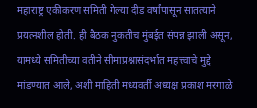महाराष्ट्र एकीकरण समिती गेल्या दीड वर्षांपासून सातत्याने प्रयत्नशील होती. ही बैठक नुकतीच मुंबईत संपन्न झाली असून, यामध्ये समितीच्या वतीने सीमाप्रश्नासंदर्भात महत्त्वाचे मुद्दे मांडण्यात आले, अशी माहिती मध्यवर्ती अध्यक्ष प्रकाश मरगाळे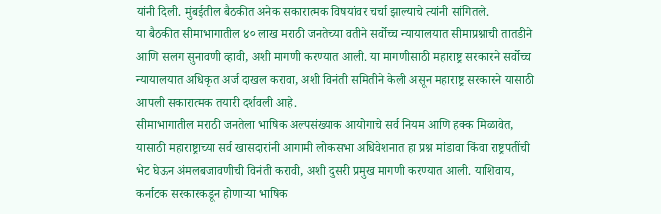यांनी दिली. मुंबईतील बैठकीत अनेक सकारात्मक विषयांवर चर्चा झाल्याचे त्यांनी सांगितले.
या बैठकीत सीमाभागातील ४० लाख मराठी जनतेच्या वतीने सर्वोच्च न्यायालयात सीमाप्रश्नाची तातडीने आणि सलग सुनावणी व्हावी, अशी मागणी करण्यात आली. या मागणीसाठी महाराष्ट्र सरकारने सर्वोच्च न्यायालयात अधिकृत अर्ज दाखल करावा, अशी विनंती समितीने केली असून महाराष्ट्र सरकारने यासाठी आपली सकारात्मक तयारी दर्शवली आहे.
सीमाभागातील मराठी जनतेला भाषिक अल्पसंख्याक आयोगाचे सर्व नियम आणि हक्क मिळावेत, यासाठी महाराष्ट्राच्या सर्व खासदारांनी आगामी लोकसभा अधिवेशनात हा प्रश्न मांडावा किंवा राष्ट्रपतींची भेट घेऊन अंमलबजावणीची विनंती करावी, अशी दुसरी प्रमुख मागणी करण्यात आली. याशिवाय, कर्नाटक सरकारकडून होणाऱ्या भाषिक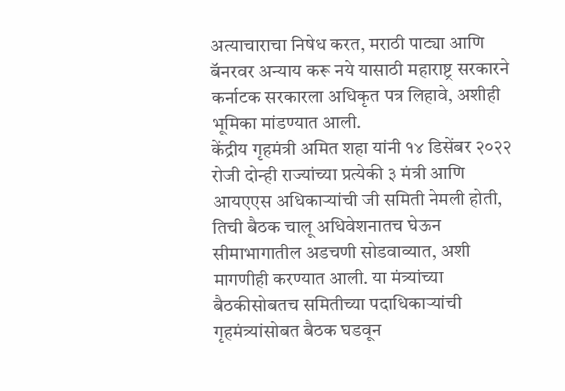अत्याचाराचा निषेध करत, मराठी पाट्या आणि बॅनरवर अन्याय करू नये यासाठी महाराष्ट्र सरकारने कर्नाटक सरकारला अधिकृत पत्र लिहावे, अशीही भूमिका मांडण्यात आली.
केंद्रीय गृहमंत्री अमित शहा यांनी १४ डिसेंबर २०२२ रोजी दोन्ही राज्यांच्या प्रत्येकी ३ मंत्री आणि आयएएस अधिकाऱ्यांची जी समिती नेमली होती, तिची बैठक चालू अधिवेशनातच घेऊन सीमाभागातील अडचणी सोडवाव्यात, अशी मागणीही करण्यात आली. या मंत्र्यांच्या बैठकीसोबतच समितीच्या पदाधिकाऱ्यांची गृहमंत्र्यांसोबत बैठक घडवून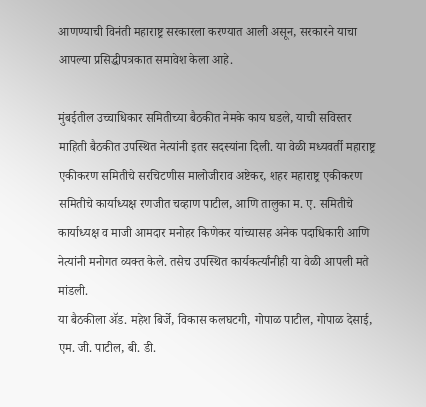आणण्याची विनंती महाराष्ट्र सरकारला करण्यात आली असून, सरकारने याचा आपल्या प्रसिद्धीपत्रकात समावेश केला आहे.

मुंबईतील उच्चाधिकार समितीच्या बैठकीत नेमके काय घडले, याची सविस्तर माहिती बैठकीत उपस्थित नेत्यांनी इतर सदस्यांना दिली. या वेळी मध्यवर्ती महाराष्ट्र एकीकरण समितीचे सरचिटणीस मालोजीराव अष्टेकर, शहर महाराष्ट्र एकीकरण समितीचे कार्याध्यक्ष रणजीत चव्हाण पाटील, आणि तालुका म. ए. समितीचे कार्याध्यक्ष व माजी आमदार मनोहर किणेकर यांच्यासह अनेक पदाधिकारी आणि नेत्यांनी मनोगत व्यक्त केले. तसेच उपस्थित कार्यकर्त्यांनीही या वेळी आपली मते मांडली.
या बैठकीला ॲड. महेश बिर्जे, विकास कलघटगी, गोपाळ पाटील, गोपाळ देसाई, एम. जी. पाटील, बी. डी.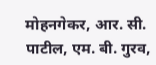मोहनगेकर, आर. सी. पाटील, एम. बी. गुरव,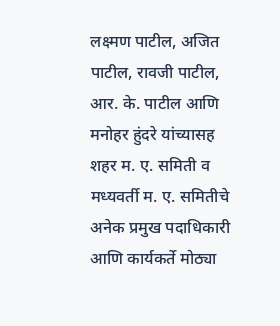लक्ष्मण पाटील, अजित पाटील, रावजी पाटील, आर. के. पाटील आणि मनोहर हुंदरे यांच्यासह शहर म. ए. समिती व मध्यवर्ती म. ए. समितीचे अनेक प्रमुख पदाधिकारी आणि कार्यकर्ते मोठ्या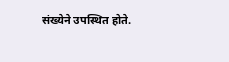संख्येने उपस्थित होते.